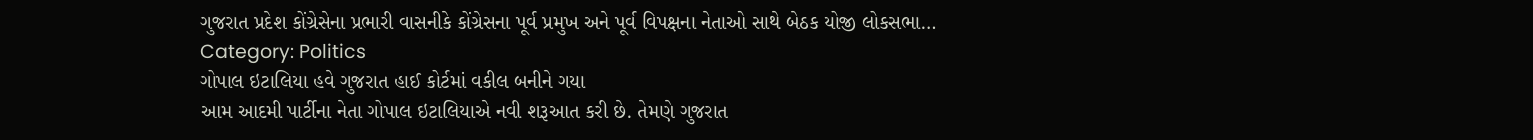ગુજરાત પ્રદેશ કોંગ્રેસેના પ્રભારી વાસનીકે કોંગ્રેસના પૂર્વ પ્રમુખ અને પૂર્વ વિપક્ષના નેતાઓ સાથે બેઠક યોજી લોકસભા…
Category: Politics
ગોપાલ ઇટાલિયા હવે ગુજરાત હાઈ કોર્ટમાં વકીલ બનીને ગયા
આમ આદમી પાર્ટીના નેતા ગોપાલ ઇટાલિયાએ નવી શરૂઆત કરી છે. તેમણે ગુજરાત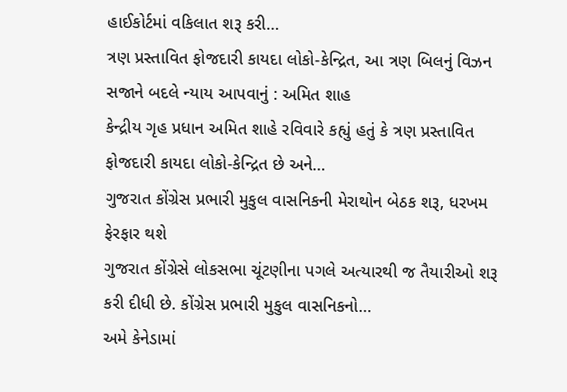હાઈકોર્ટમાં વકિલાત શરૂ કરી…
ત્રણ પ્રસ્તાવિત ફોજદારી કાયદા લોકો-કેન્દ્રિત, આ ત્રણ બિલનું વિઝન સજાને બદલે ન્યાય આપવાનું : અમિત શાહ
કેન્દ્રીય ગૃહ પ્રધાન અમિત શાહે રવિવારે કહ્યું હતું કે ત્રણ પ્રસ્તાવિત ફોજદારી કાયદા લોકો-કેન્દ્રિત છે અને…
ગુજરાત કોંગ્રેસ પ્રભારી મુકુલ વાસનિકની મેરાથોન બેઠક શરૂ, ધરખમ ફેરફાર થશે
ગુજરાત કોંગ્રેસે લોકસભા ચૂંટણીના પગલે અત્યારથી જ તૈયારીઓ શરૂ કરી દીધી છે. કોંગ્રેસ પ્રભારી મુકુલ વાસનિકનો…
અમે કેનેડામાં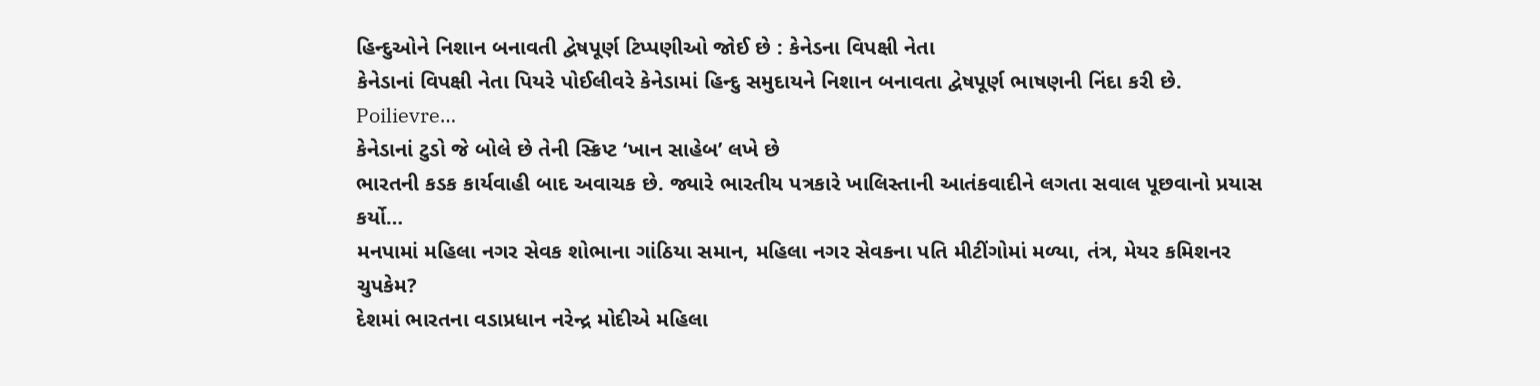હિન્દુઓને નિશાન બનાવતી દ્વેષપૂર્ણ ટિપ્પણીઓ જોઈ છે : કેનેડના વિપક્ષી નેતા
કેનેડાનાં વિપક્ષી નેતા પિયરે પોઈલીવરે કેનેડામાં હિન્દુ સમુદાયને નિશાન બનાવતા દ્વેષપૂર્ણ ભાષણની નિંદા કરી છે. Poilievre…
કેનેડાનાં ટુડો જે બોલે છે તેની સ્ક્રિપ્ટ ‘ખાન સાહેબ’ લખે છે
ભારતની કડક કાર્યવાહી બાદ અવાચક છે. જ્યારે ભારતીય પત્રકારે ખાલિસ્તાની આતંકવાદીને લગતા સવાલ પૂછવાનો પ્રયાસ કર્યો…
મનપામાં મહિલા નગર સેવક શોભાના ગાંઠિયા સમાન, મહિલા નગર સેવકના પતિ મીટીંગોમાં મળ્યા, તંત્ર, મેયર કમિશનર ચુપકેમ?
દેશમાં ભારતના વડાપ્રધાન નરેન્દ્ર મોદીએ મહિલા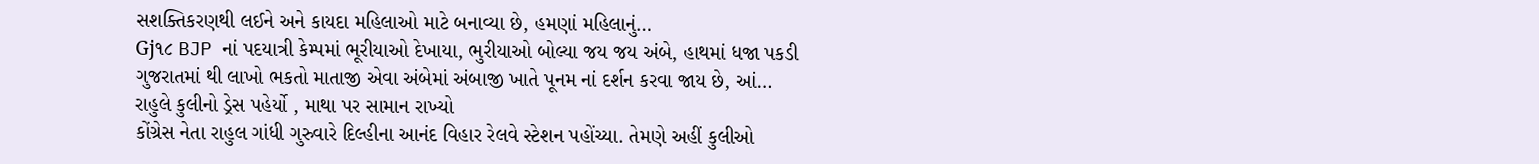સશક્તિકરણથી લઈને અને કાયદા મહિલાઓ માટે બનાવ્યા છે, હમણાં મહિલાનું…
Gj૧૮ BJP નાં પદયાત્રી કેમ્પમાં ભૂરીયાઓ દેખાયા, ભુરીયાઓ બોલ્યા જય જય અંબે, હાથમાં ધજા પકડી
ગુજરાતમાં થી લાખો ભકતો માતાજી એવા અંબેમાં અંબાજી ખાતે પૂનમ નાં દર્શન કરવા જાય છે, આં…
રાહુલે કુલીનો ડ્રેસ પહેર્યો , માથા પર સામાન રાખ્યો
કોંગ્રેસ નેતા રાહુલ ગાંધી ગુરુવારે દિલ્હીના આનંદ વિહાર રેલવે સ્ટેશન પહોંચ્યા. તેમણે અહીં કુલીઓ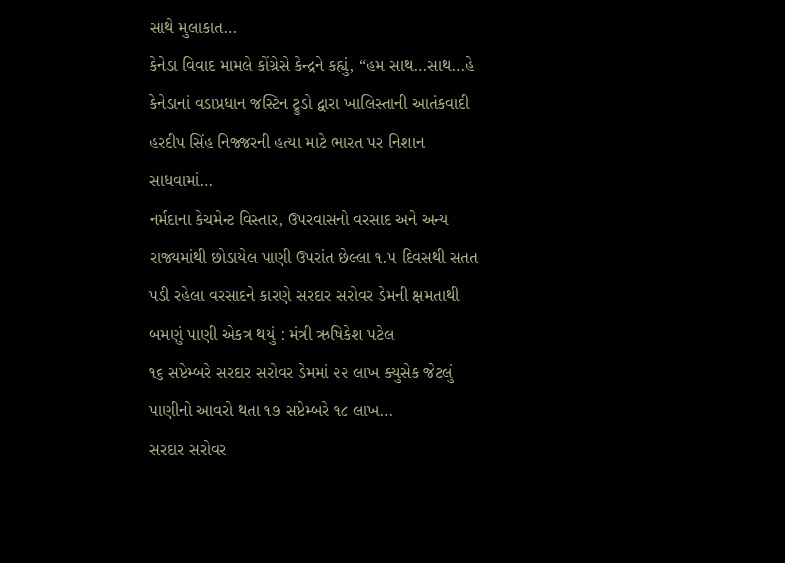સાથે મુલાકાત…
કેનેડા વિવાદ મામલે કોંગ્રેસે કેન્દ્રને કહ્યું, “હમ સાથ…સાથ…હે
કેનેડાનાં વડાપ્રધાન જસ્ટિન ટ્રુડો દ્વારા ખાલિસ્તાની આતંકવાદી હરદીપ સિંહ નિજ્જરની હત્યા માટે ભારત પર નિશાન સાધવામાં…
નર્મદાના કેચમેન્ટ વિસ્તાર, ઉપરવાસનો વરસાદ અને અન્ય રાજ્યમાંથી છોડાયેલ પાણી ઉપરાંત છેલ્લા ૧.૫ દિવસથી સતત પડી રહેલા વરસાદને કારણે સરદાર સરોવર ડેમની ક્ષમતાથી બમણું પાણી એકત્ર થયું : મંત્રી ઋષિકેશ પટેલ
૧૬ સપ્ટેમ્બરે સરદાર સરોવર ડેમમાં ૨૨ લાખ ક્યુસેક જેટલું પાણીનો આવરો થતા ૧૭ સપ્ટેમ્બરે ૧૮ લાખ…
સરદાર સરોવર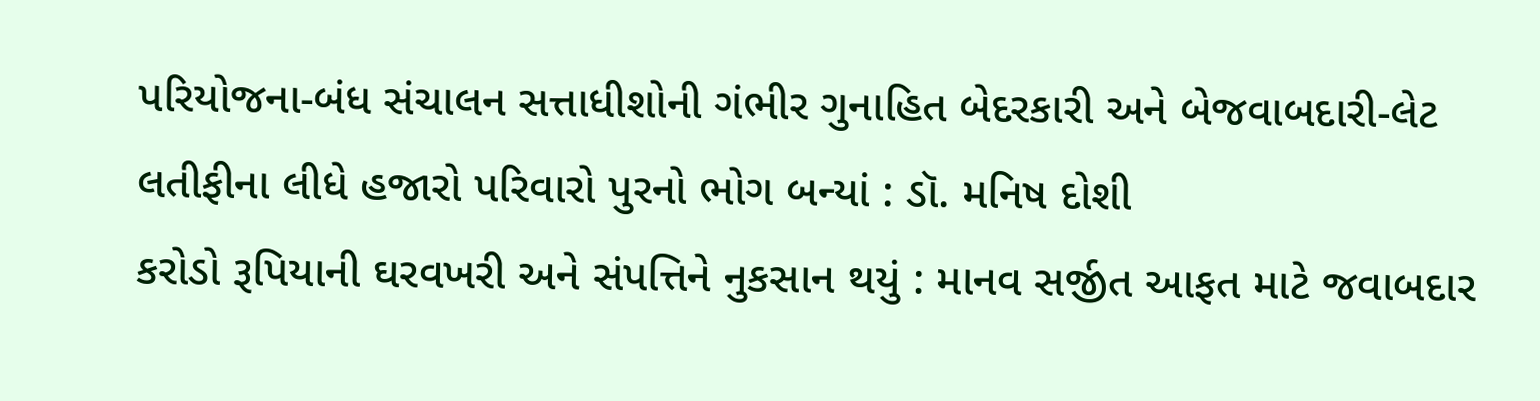પરિયોજના-બંધ સંચાલન સત્તાધીશોની ગંભીર ગુનાહિત બેદરકારી અને બેજવાબદારી-લેટ લતીફીના લીધે હજારો પરિવારો પુરનો ભોગ બન્યાં : ડૉ. મનિષ દોશી
કરોડો રૂપિયાની ઘરવખરી અને સંપત્તિને નુકસાન થયું : માનવ સર્જીત આફત માટે જવાબદાર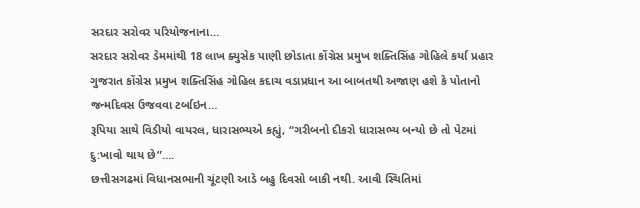સરદાર સરોવર પરિયોજનાના…
સરદાર સરોવર ડેમમાંથી 18 લાખ ક્યુસેક પાણી છોડાતા કોંગ્રેસ પ્રમુખ શક્તિસિંહ ગોહિલે કર્યા પ્રહાર
ગુજરાત કોંગ્રેસ પ્રમુખ શક્તિસિંહ ગોહિલ કદાચ વડાપ્રધાન આ બાબતથી અજાણ હશે કે પોતાનો જન્મદિવસ ઉજવવા ટર્બાઇન…
રૂપિયા સાથે વિડીયો વાયરલ, ધારાસભ્યએ કહ્યું, “ગરીબનો દીકરો ધારાસભ્ય બન્યો છે તો પેટમાં દુ:ખાવો થાય છે”….
છત્તીસગઢમાં વિધાનસભાની ચૂંટણી આડે બહુ દિવસો બાકી નથી. આવી સ્થિતિમાં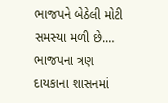ભાજપને બેઠેલી મોટી સમસ્યા મળી છે.…
ભાજપના ત્રણ દાયકાના શાસનમાં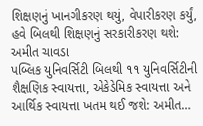શિક્ષણનું ખાનગીકરણ થયું, વેપારીકરણ કર્યું, હવે બિલથી શિક્ષણનું સરકારીકરણ થશે: અમીત ચાવડા
પબ્લિક યુનિવર્સિટી બિલથી ૧૧ યુનિવર્સિટીની શૈક્ષણિક સ્વાયત્તા, એકેડેમિક સ્વાયત્તા અને આર્થિક સ્વાયત્તા ખતમ થઈ જશે: અમીત…